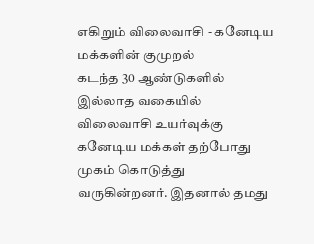எகிறும் விலைவாசி - கனேடிய மக்களின் குமுறல்
கடந்த 30 ஆண்டுகளில் இல்லாத வகையில் விலைவாசி உயர்வுக்கு கனேடிய மக்கள் தற்போது முகம் கொடுத்து வருகின்றனர். இதனால் தமது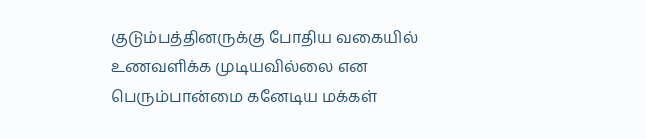குடும்பத்தினருக்கு போதிய வகையில் உணவளிக்க முடியவில்லை என பெரும்பான்மை கனேடிய மக்கள்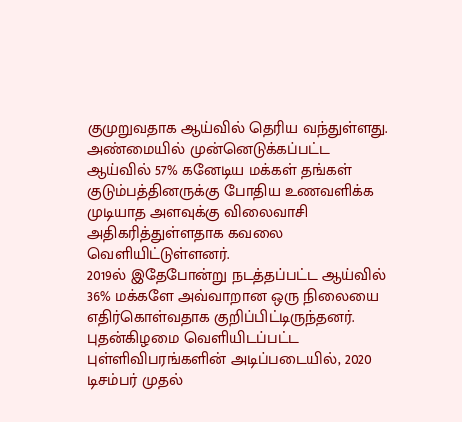குமுறுவதாக ஆய்வில் தெரிய வந்துள்ளது.
அண்மையில் முன்னெடுக்கப்பட்ட ஆய்வில் 57% கனேடிய மக்கள் தங்கள் குடும்பத்தினருக்கு போதிய உணவளிக்க முடியாத அளவுக்கு விலைவாசி அதிகரித்துள்ளதாக கவலை வெளியிட்டுள்ளனர்.
2019ல் இதேபோன்று நடத்தப்பட்ட ஆய்வில் 36% மக்களே அவ்வாறான ஒரு நிலையை எதிர்கொள்வதாக குறிப்பிட்டிருந்தனர். புதன்கிழமை வெளியிடப்பட்ட புள்ளிவிபரங்களின் அடிப்படையில், 2020 டிசம்பர் முதல்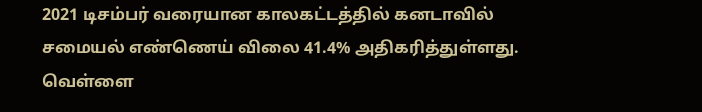2021 டிசம்பர் வரையான காலகட்டத்தில் கனடாவில் சமையல் எண்ணெய் விலை 41.4% அதிகரித்துள்ளது.
வெள்ளை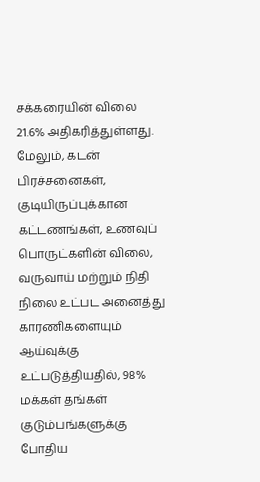சக்கரையின் விலை 21.6% அதிகரித்துள்ளது.
மேலும், கடன் பிரச்சனைகள், குடியிருப்புக்கான கட்டணங்கள், உணவுப் பொருட்களின் விலை, வருவாய் மற்றும் நிதி நிலை உட்பட அனைத்து காரணிகளையும் ஆய்வுக்கு உட்படுத்தியதில், 98% மக்கள் தங்கள் குடும்பங்களுக்கு போதிய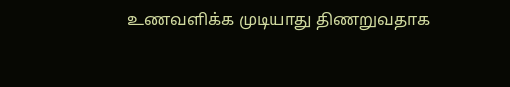உணவளிக்க முடியாது திணறுவதாக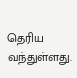தெரிய வந்துள்ளது.